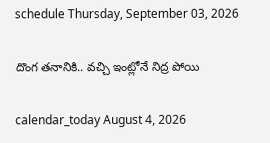schedule Thursday, September 03, 2026

దొంగ తనానికి.. వచ్చి ఇంట్లోనే నిద్ర పోయి

calendar_today August 4, 2026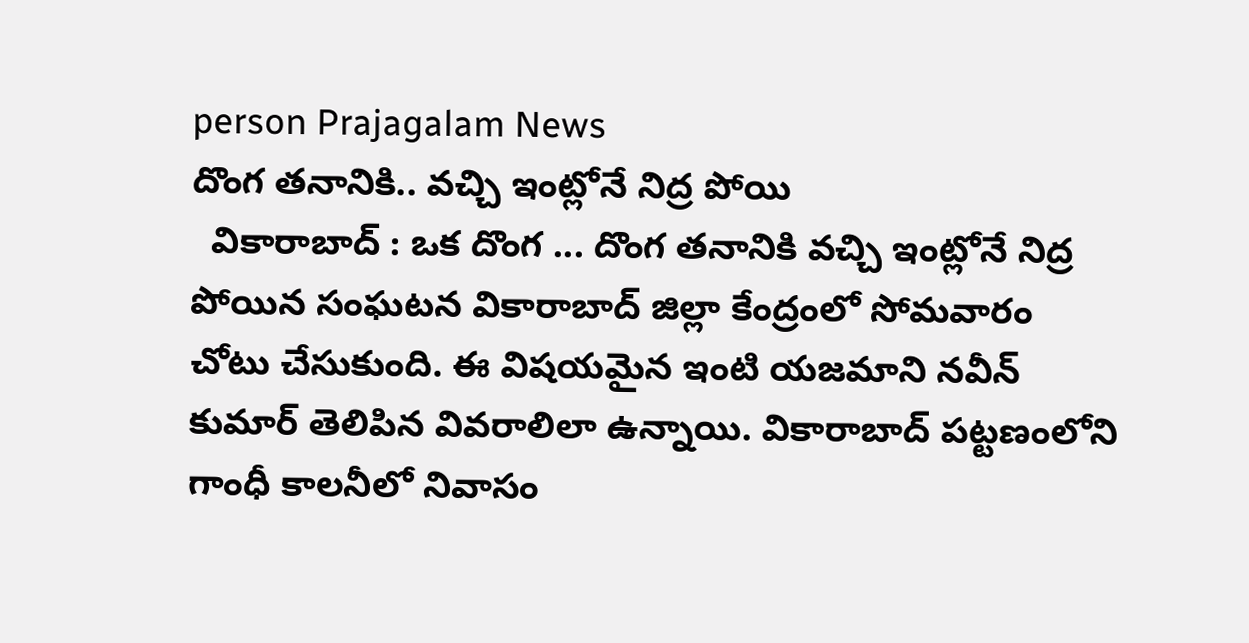person Prajagalam News
దొంగ తనానికి.. వచ్చి ఇంట్లోనే నిద్ర పోయి
  వికారాబాద్ : ఒక దొంగ ... దొంగ తనానికి వచ్చి ఇంట్లోనే నిద్ర పోయిన సంఘటన వికారాబాద్ జిల్లా కేంద్రంలో సోమవారం చోటు చేసుకుంది. ఈ విషయమైన ఇంటి యజమాని నవీన్ కుమార్ తెలిపిన వివరాలిలా ఉన్నాయి. వికారాబాద్ పట్టణంలోని గాంధీ కాలనీలో నివాసం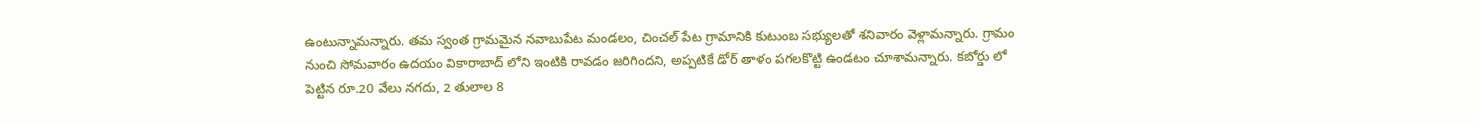ఉంటున్నామన్నారు. తమ స్వంత గ్రామమైన నవాబుపేట మండలం, చించల్ పేట గ్రామానికి కుటుంబ సభ్యులతో శనివారం వెళ్లామన్నారు. గ్రామం నుంచి సోమవారం ఉదయం వికారాబాద్ లోని ఇంటికి రావడం జరిగిందని, అప్పటికే డోర్ తాళం పగలకొట్టి ఉండటం చూశామన్నారు. కబోర్డు లో పెట్టిన రూ.20 వేలు నగదు, 2 తులాల 8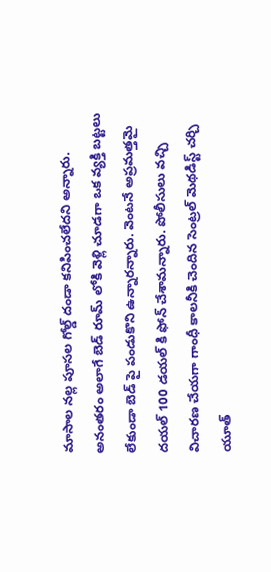మాసాల నల్ల పూసల గోల్డ్ దండా కనిపించలేదని అన్నారు. అనంతరం అలాగే బెడ్ రూమ్ లోకి వెళ్లి చూడగా ఒక వ్యక్తి బట్టలు లేకుండా బెడ్ పై పండుకొని ఉన్నారన్నారు. వెంటనే అప్రమత్తమై దయల్ 100 డయల్ కి ఫోన్ చేశామన్నారు. పోలీసులు వచ్చి విచారణ చేయగా గాంధీ కాలనీకి చెందిన సెంట్రల్ మెథడిస్ట్ చర్చి యూత్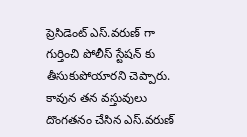ప్రెసిడెంట్ ఎస్.వరుణ్ గా గుర్తించి పోలీస్ స్టేషన్ కు తీసుకుపోయారని చెప్పారు. కావున తన వస్తువులు దొంగతనం చేసిన ఎస్.వరుణ్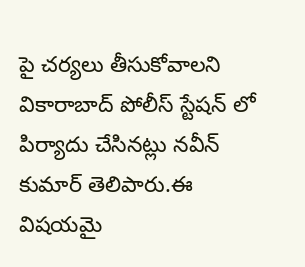పై చర్యలు తీసుకోవాలని వికారాబాద్ పోలీస్ స్టేషన్ లో పిర్యాదు చేసినట్లు నవీన్ కుమార్ తెలిపారు.ఈ విషయమై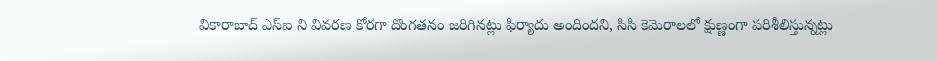వికారాబాద్ ఎస్ఐ ని వివరణ కోరగా దొంగతనం జరిగినట్లు ఫిర్యాదు అందిందని, సిసి కెమెరాలలో క్షుణ్ణంగా పరిశీలిస్తున్నట్లు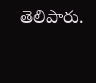తెలిపారు.